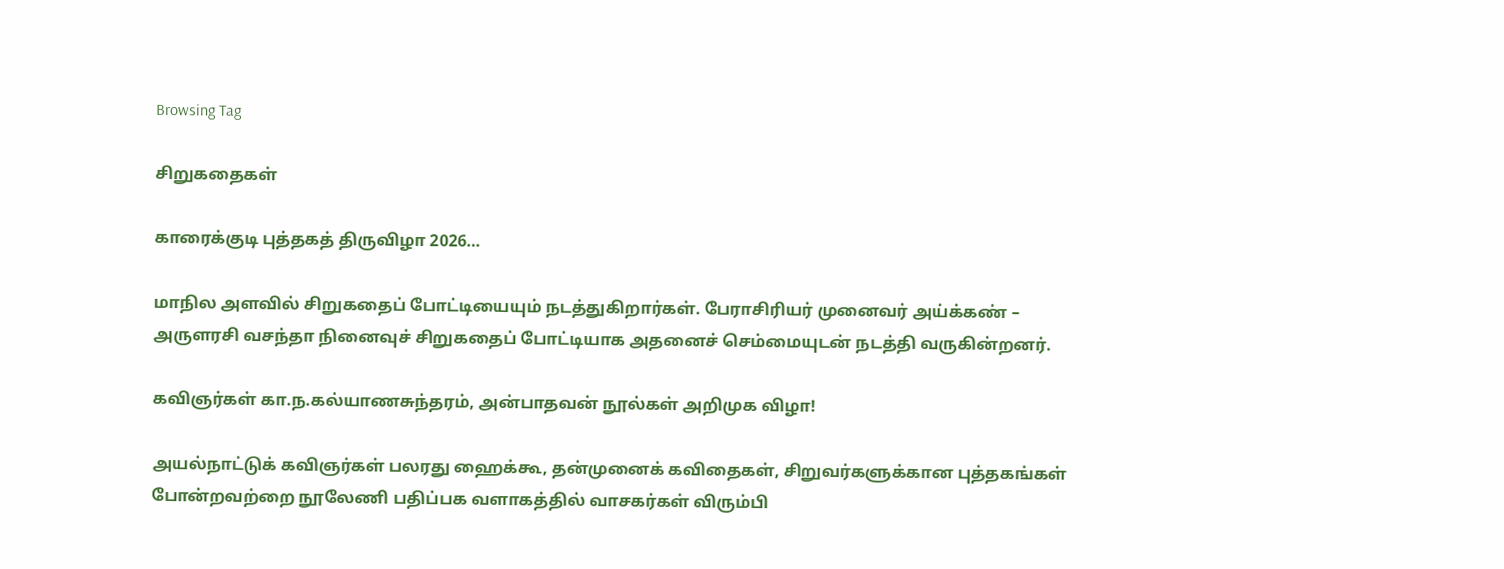Browsing Tag

சிறுகதைகள்

காரைக்குடி புத்தகத் திருவிழா 2026…

மாநில அளவில் சிறுகதைப் போட்டியையும் நடத்துகிறார்கள். பேராசிரியர் முனைவர் அய்க்கண் – அருளரசி வசந்தா நினைவுச் சிறுகதைப் போட்டியாக அதனைச் செம்மையுடன் நடத்தி வருகின்றனர்.

கவிஞர்கள் கா.ந.கல்யாணசுந்தரம், அன்பாதவன் நூல்கள் அறிமுக விழா!

அயல்நாட்டுக் கவிஞர்கள் பலரது ஹைக்கூ, தன்முனைக் கவிதைகள், சிறுவர்களுக்கான புத்தகங்கள் போன்றவற்றை நூலேணி பதிப்பக வளாகத்தில் வாசகர்கள் விரும்பி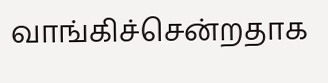வாங்கிச்சென்றதாக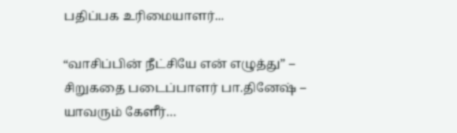பதிப்பக உரிமையாளர்...

“வாசிப்பின் நீட்சியே என் எழுத்து” – சிறுகதை படைப்பாளர் பா.தினேஷ் – யாவரும் கேளீர்…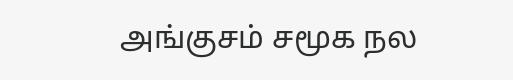அங்குசம் சமூக நல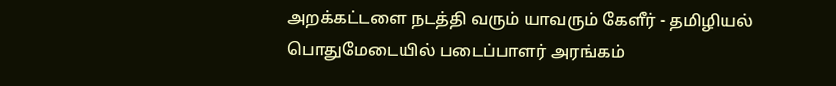அறக்கட்டளை நடத்தி வரும் யாவரும் கேளீர் - தமிழியல் பொதுமேடையில் படைப்பாளர் அரங்கம்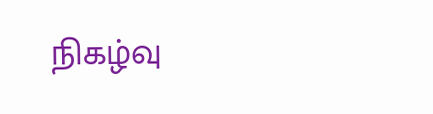நிகழ்வு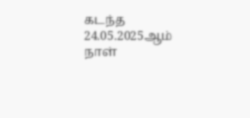கடந்த 24.05.2025ஆம் நாள்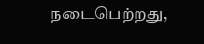நடைபெற்றது,